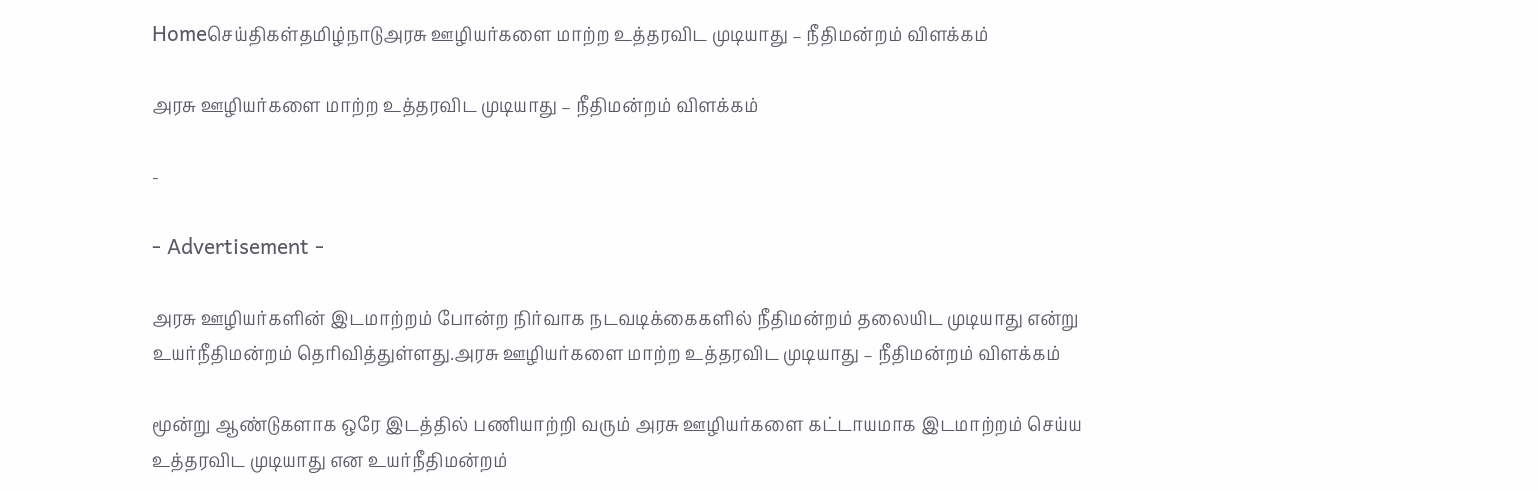Homeசெய்திகள்தமிழ்நாடுஅரசு ஊழியர்களை மாற்ற உத்தரவிட முடியாது – நீதிமன்றம் விளக்கம்

அரசு ஊழியர்களை மாற்ற உத்தரவிட முடியாது – நீதிமன்றம் விளக்கம்

-

- Advertisement -

அரசு ஊழியர்களின் இடமாற்றம் போன்ற நிர்வாக நடவடிக்கைகளில் நீதிமன்றம் தலையிட முடியாது என்று உயர்நீதிமன்றம் தெரிவித்துள்ளது.அரசு ஊழியர்களை மாற்ற உத்தரவிட முடியாது – நீதிமன்றம் விளக்கம்

மூன்று ஆண்டுகளாக ஒரே இடத்தில் பணியாற்றி வரும் அரசு ஊழியர்களை கட்டாயமாக இடமாற்றம் செய்ய உத்தரவிட முடியாது என உயர்நீதிமன்றம்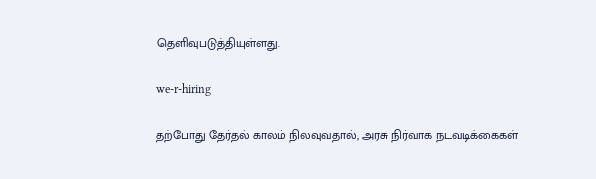தெளிவுபடுத்தியுள்ளது.

we-r-hiring

தற்போது தேர்தல் காலம் நிலவுவதால், அரசு நிர்வாக நடவடிக்கைகள்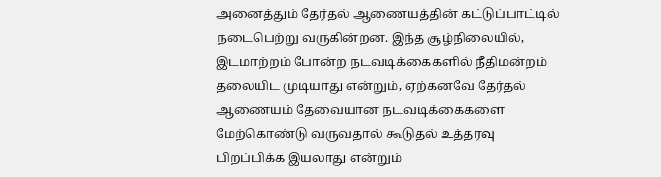அனைத்தும் தேர்தல் ஆணையத்தின் கட்டுப்பாட்டில் நடைபெற்று வருகின்றன. இந்த சூழ்நிலையில், இடமாற்றம் போன்ற நடவடிக்கைகளில் நீதிமன்றம் தலையிட முடியாது என்றும், ஏற்கனவே தேர்தல் ஆணையம் தேவையான நடவடிக்கைகளை மேற்கொண்டு வருவதால் கூடுதல் உத்தரவு பிறப்பிக்க இயலாது என்றும்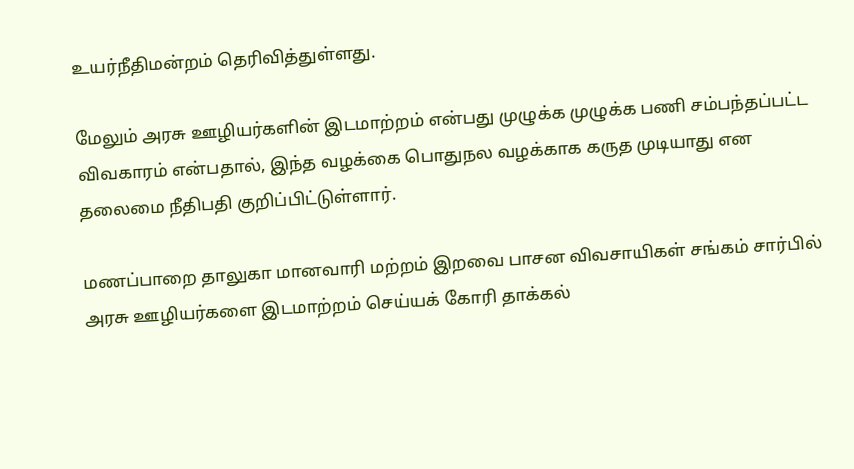உயர்நீதிமன்றம் தெரிவித்துள்ளது.

மேலும் அரசு ஊழியர்களின் இடமாற்றம் என்பது முழுக்க முழுக்க பணி சம்பந்தப்பட்ட விவகாரம் என்பதால், இந்த வழக்கை பொதுநல வழக்காக கருத முடியாது என தலைமை நீதிபதி குறிப்பிட்டுள்ளார்.

மணப்பாறை தாலுகா மானவாரி மற்றம் இறவை பாசன விவசாயிகள் சங்கம் சார்பில் அரசு ஊழியர்களை இடமாற்றம் செய்யக் கோரி தாக்கல்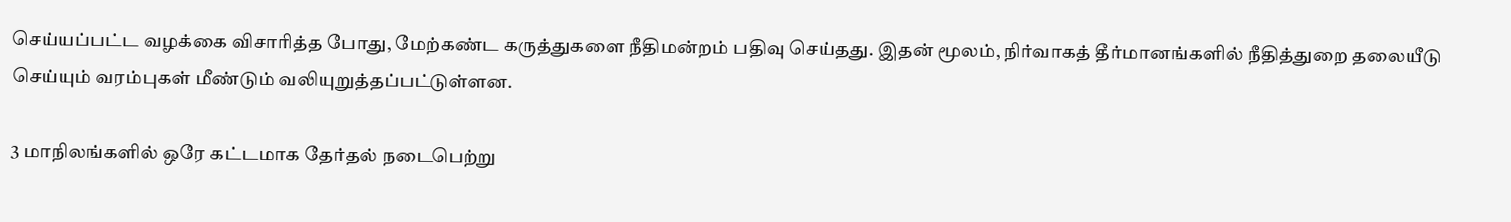செய்யப்பட்ட வழக்கை விசாரித்த போது, மேற்கண்ட கருத்துகளை நீதிமன்றம் பதிவு செய்தது. இதன் மூலம், நிர்வாகத் தீர்மானங்களில் நீதித்துறை தலையீடு செய்யும் வரம்புகள் மீண்டும் வலியுறுத்தப்பட்டுள்ளன.

3 மாநிலங்களில் ஒரே கட்டமாக தேர்தல் நடைபெற்று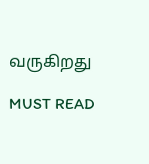வருகிறது

MUST READ